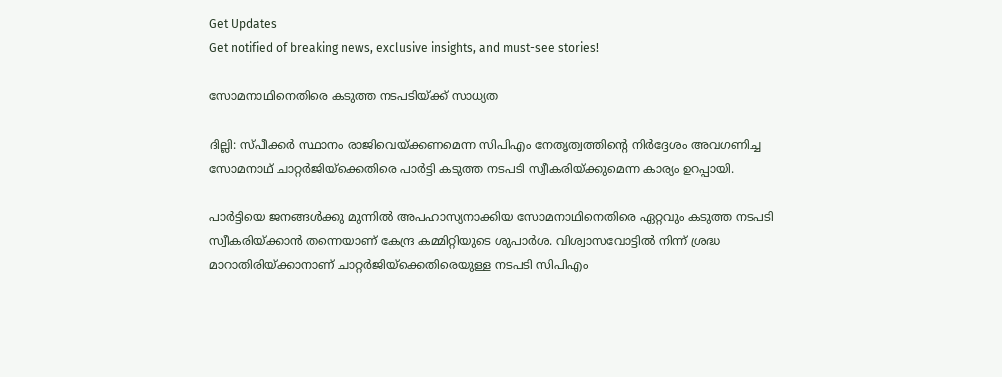Get Updates
Get notified of breaking news, exclusive insights, and must-see stories!

സോമനാഥിനെതിരെ കടുത്ത നടപടിയ്‌ക്ക്‌ സാധ്യത

ദില്ലി: സ്‌പീക്കര്‍ സ്ഥാനം രാജിവെയ്‌ക്കണമെന്ന സിപിഎം നേതൃത്വത്തിന്റെ നിര്‍ദ്ദേശം അവഗണിച്ച സോമനാഥ്‌ ചാറ്റര്‍ജിയ്‌ക്കെതിരെ പാര്‍ട്ടി കടുത്ത നടപടി സ്വീകരിയ്‌ക്കുമെന്ന കാര്യം ഉറപ്പായി.

പാര്‍ട്ടിയെ ജനങ്ങള്‍ക്കു മുന്നില്‍ അപഹാസ്യനാക്കിയ സോമനാഥിനെതിരെ ഏറ്റവും കടുത്ത നടപടി സ്വീകരിയ്‌ക്കാന്‍ തന്നെയാണ്‌ കേന്ദ്ര കമ്മിറ്റിയുടെ ശുപാര്‍ശ. വിശ്വാസവോട്ടില്‍ നിന്ന്‌ ശ്രദ്ധ മാറാതിരിയ്‌ക്കാനാണ്‌ ചാറ്റര്‍ജിയ്‌ക്കെതിരെയുള്ള നടപടി സിപിഎം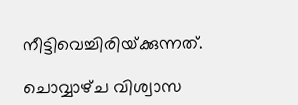നീട്ടിവെച്ചിരിയ്‌ക്കുന്നത്‌.

ചൊവ്വാഴ്‌ച വിശ്വാസ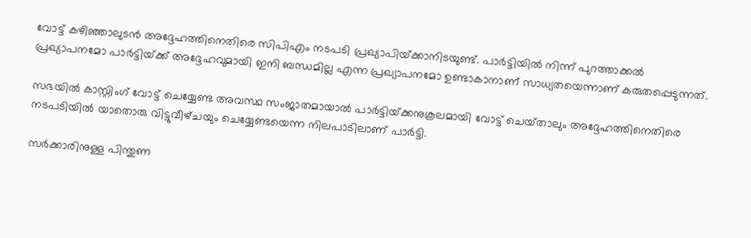വോട്ട്‌ കഴിഞ്ഞാലുടന്‍ അദ്ദേഹത്തിനെതിരെ സിപിഎം നടപടി പ്രഖ്യാപിയ്‌ക്കാനിടയുണ്ട്‌. പാര്‍ട്ടിയില്‍ നിന്ന്‌ പുറത്താക്കല്‍ പ്രഖ്യാപനമോ പാര്‍ട്ടിയ്‌ക്ക്‌ അദ്ദേഹവുമായി ഇനി ബന്ധമില്ല എന്ന പ്രഖ്യാപനമോ ഉണ്ടാകാനാണ്‌ സാധ്യതയെന്നാണ്‌ കരുതപ്പെടുന്നത്‌.

സഭയില്‍ കാസ്റ്റിംഗ്‌ വോട്ട്‌ ചെയ്യേണ്ട അവസ്ഥ സംജാതമായാല്‍ പാര്‍ട്ടിയ്‌ക്കനുകൂലമായി വോട്ട്‌ ചെയ്‌താലും അദ്ദേഹത്തിനെതിരെ നടപടിയില്‍ യാതൊരു വിട്ടുവീഴ്‌ചയും ചെയ്യേണ്ടയെന്ന നിലപാടിലാണ്‌ പാര്‍ട്ടി.

സര്‍ക്കാരിനുള്ള പിന്തുണ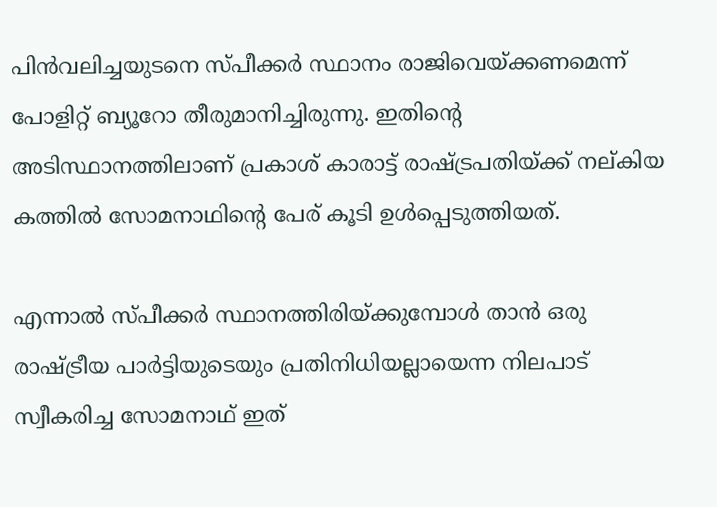പിന്‍വലിച്ചയുടനെ സ്‌പീക്കര്‍ സ്ഥാനം രാജിവെയ്‌ക്കണമെന്ന്‌ പോളിറ്റ്‌ ബ്യൂറോ തീരുമാനിച്ചിരുന്നു. ഇതിന്റെ അടിസ്ഥാനത്തിലാണ്‌ പ്രകാശ്‌ കാരാട്ട്‌ രാഷ്ട്രപതിയ്‌ക്ക്‌ നല്‌കിയ കത്തില്‍ സോമനാഥിന്റെ പേര്‌ കൂടി ഉള്‍പ്പെടുത്തിയത്‌.

എന്നാല്‍ സ്‌പീക്കര്‍ സ്ഥാനത്തിരിയ്‌ക്കുമ്പോള്‍ താന്‍ ഒരു രാഷ്ട്രീയ പാര്‍ട്ടിയുടെയും പ്രതിനിധിയല്ലായെന്ന നിലപാട്‌ സ്വീകരിച്ച സോമനാഥ്‌ ഇത്‌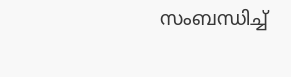സംബന്ധിച്ച്‌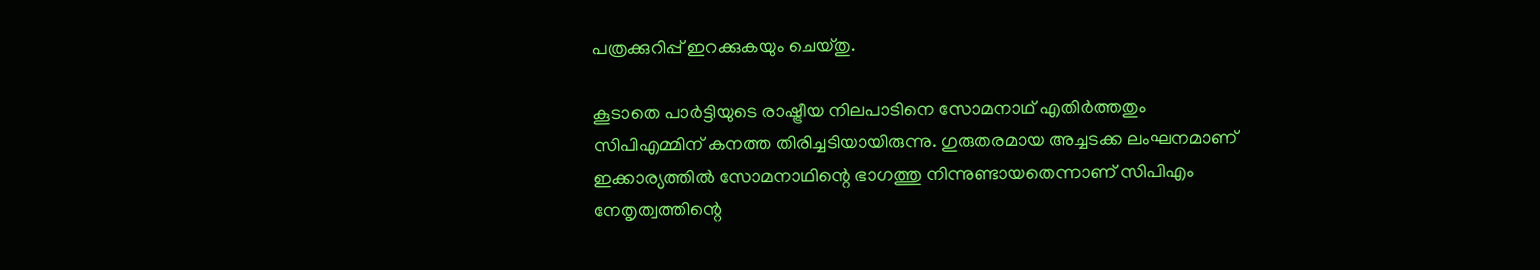പത്രക്കുറിപ്പ്‌ ഇറക്കുകയും ചെയ്‌തു.

കൂടാതെ പാര്‍ട്ടിയുടെ രാഷ്ട്രീയ നിലപാടിനെ സോമനാഥ്‌ എതിര്‍ത്തതും സിപിഎമ്മിന്‌ കനത്ത തിരിച്ചടിയായിരുന്നു. ഗുരുതരമായ അച്ചടക്ക ലംഘനമാണ്‌ ഇക്കാര്യത്തില്‍ സോമനാഥിന്റെ ഭാഗത്തു നിന്നുണ്ടായതെന്നാണ്‌ സിപിഎം നേതൃത്വത്തിന്റെ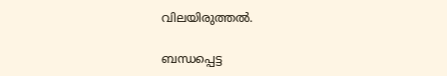വിലയിരുത്തല്‍.

ബന്ധപ്പെട്ട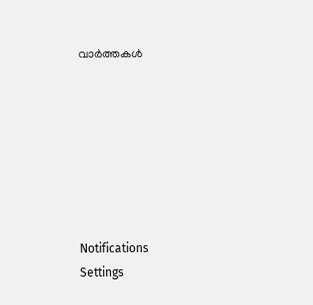വാര്‍ത്തകള്‍







Notifications
Settings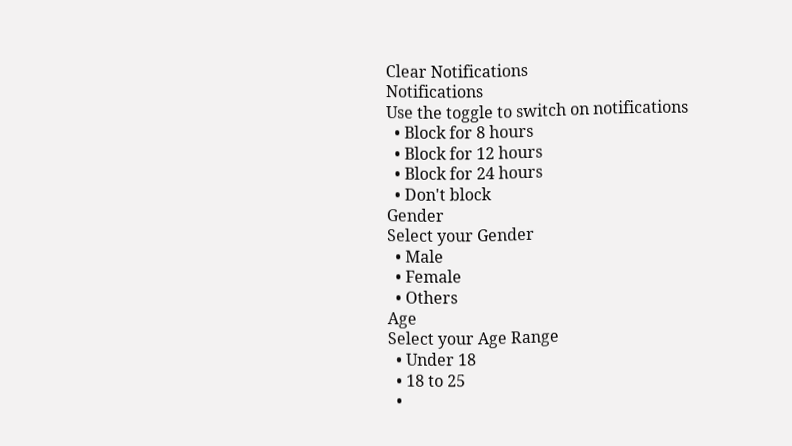Clear Notifications
Notifications
Use the toggle to switch on notifications
  • Block for 8 hours
  • Block for 12 hours
  • Block for 24 hours
  • Don't block
Gender
Select your Gender
  • Male
  • Female
  • Others
Age
Select your Age Range
  • Under 18
  • 18 to 25
  •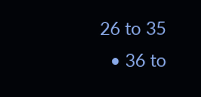26 to 35
  • 36 to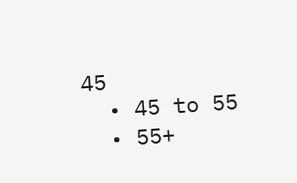45
  • 45 to 55
  • 55+